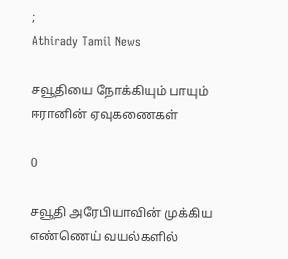;
Athirady Tamil News

சவூதியை நோக்கியும் பாயும் ஈரானின் ஏவுகணைகள்

0

சவூதி அரேபியாவின் முக்கிய எண்ணெய் வயல்களில்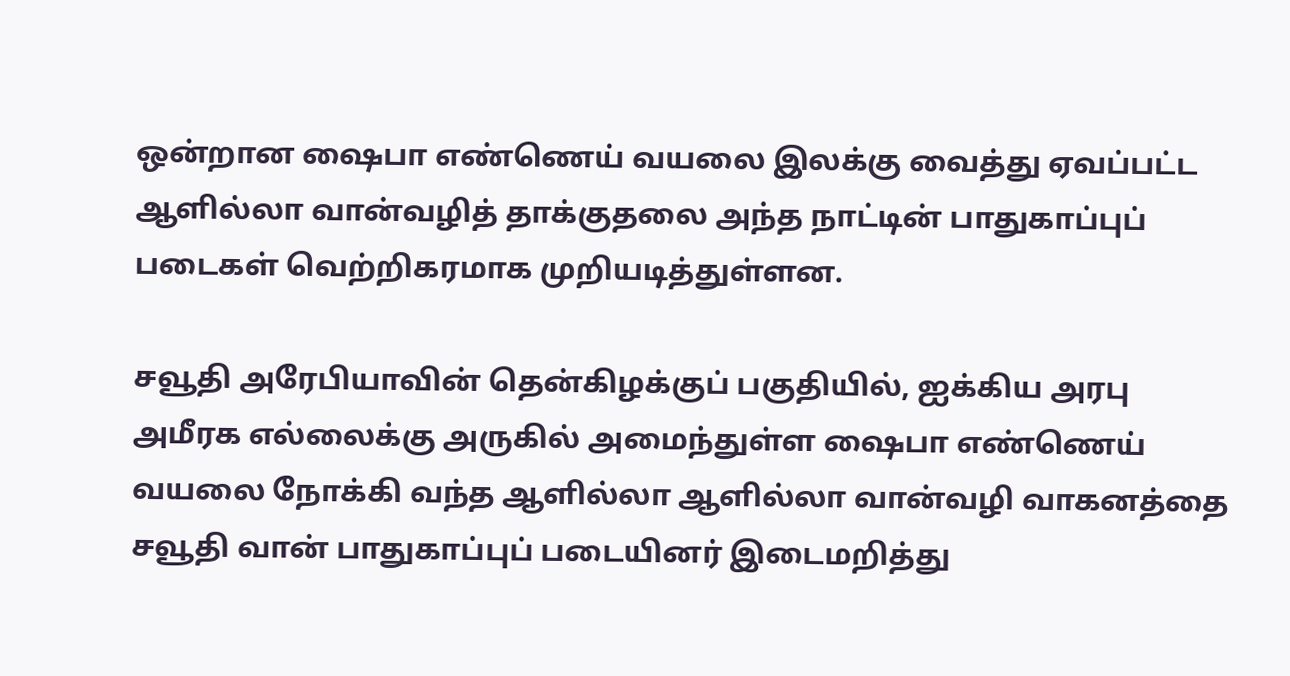ஒன்றான ஷைபா எண்ணெய் வயலை இலக்கு வைத்து ஏவப்பட்ட ஆளில்லா வான்வழித் தாக்குதலை அந்த நாட்டின் பாதுகாப்புப் படைகள் வெற்றிகரமாக முறியடித்துள்ளன.

சவூதி அரேபியாவின் தென்கிழக்குப் பகுதியில், ஐக்கிய அரபு அமீரக எல்லைக்கு அருகில் அமைந்துள்ள ஷைபா எண்ணெய் வயலை நோக்கி வந்த ஆளில்லா ஆளில்லா வான்வழி வாகனத்தை சவூதி வான் பாதுகாப்புப் படையினர் இடைமறித்து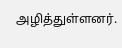அழித்துள்ளனர்.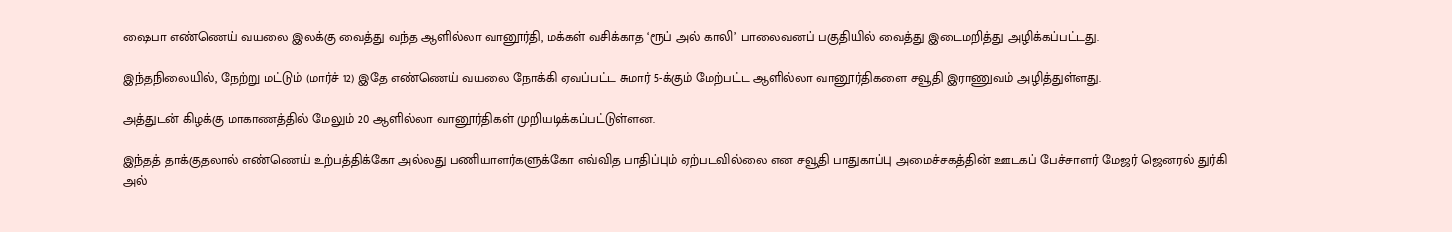ஷைபா எண்ணெய் வயலை இலக்கு வைத்து வந்த ஆளில்லா வானூர்தி, மக்கள் வசிக்காத ‘ரூப் அல் காலி’ பாலைவனப் பகுதியில் வைத்து இடைமறித்து அழிக்கப்பட்டது.

இந்தநிலையில், நேற்று மட்டும் (மார்ச் 12) இதே எண்ணெய் வயலை நோக்கி ஏவப்பட்ட சுமார் 5-க்கும் மேற்பட்ட ஆளில்லா வானூர்திகளை சவூதி இராணுவம் அழித்துள்ளது.

அத்துடன் கிழக்கு மாகாணத்தில் மேலும் 20 ஆளில்லா வானூர்திகள் முறியடிக்கப்பட்டுள்ளன.

இந்தத் தாக்குதலால் எண்ணெய் உற்பத்திக்கோ அல்லது பணியாளர்களுக்கோ எவ்வித பாதிப்பும் ஏற்படவில்லை என சவூதி பாதுகாப்பு அமைச்சகத்தின் ஊடகப் பேச்சாளர் மேஜர் ஜெனரல் துர்கி அல்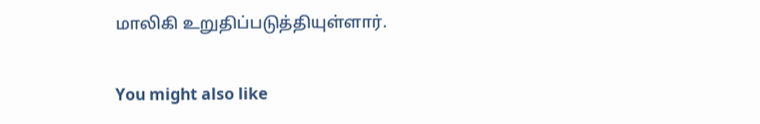மாலிகி உறுதிப்படுத்தியுள்ளார்.

You might also like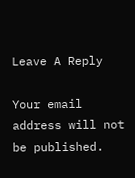Leave A Reply

Your email address will not be published.